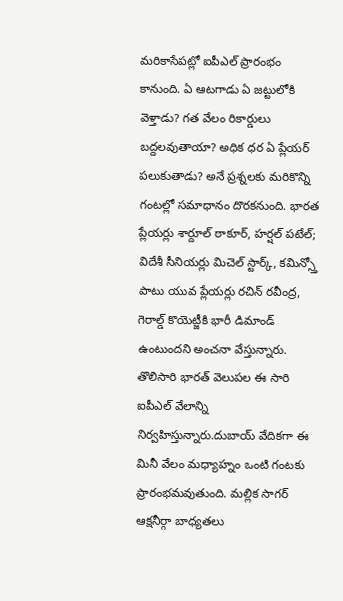మరికాసేపట్లో ఐపీఎల్ ప్రారంభం కానుంది. ఏ ఆటగాడు ఏ జట్టులోకి వెళ్తాడు? గత వేలం రికార్డులు బద్దలవుతాయా? అధిక ధర ఏ ప్లేయర్ పలుకుతాడు? అనే ప్రశ్నలకు మరికొన్ని గంటల్లో సమాధానం దొరకనుంది. భారత ప్లేయర్లు శార్దూల్ ఠాకూర్, హర్షల్ పటేల్; విదేశీ సీనియర్లు మిచెల్ స్టార్క్, కమిన్స్తో పాటు యువ ప్లేయర్లు రచిన్ రవీంద్ర, గెరాల్డ్ కొయెట్జీకి భారీ డిమాండ్ ఉంటుందని అంచనా వేస్తున్నారు.
తొలిసారి భారత్ వెలుపల ఈ సారి ఐపీఎల్ వేలాన్ని నిర్వహిస్తున్నారు.దుబాయ్ వేదికగా ఈ మినీ వేలం మధ్యాహ్నం ఒంటి గంటకు ప్రారంభమవుతుంది. మల్లిక సాగర్ ఆక్షనీర్గా బాధ్యతలు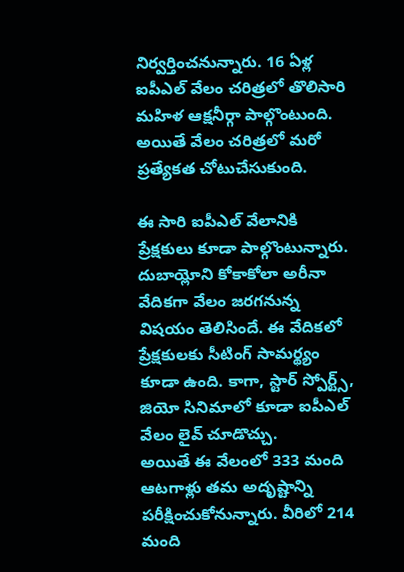నిర్వర్తించనున్నారు. 16 ఏళ్ల ఐపీఎల్ వేలం చరిత్రలో తొలిసారి మహిళ ఆక్షనీర్గా పాల్గొంటుంది. అయితే వేలం చరిత్రలో మరో ప్రత్యేకత చోటుచేసుకుంది.

ఈ సారి ఐపీఎల్ వేలానికి ప్రేక్షకులు కూడా పాల్గొంటున్నారు. దుబాయ్లోని కోకాకోలా అరీనా వేదికగా వేలం జరగనున్న విషయం తెలిసిందే. ఈ వేదికలో ప్రేక్షకులకు సీటింగ్ సామర్థ్యం కూడా ఉంది. కాగా, స్టార్ స్పోర్ట్స్, జియో సినిమాలో కూడా ఐపీఎల్ వేలం లైవ్ చూడొచ్చు.
అయితే ఈ వేలంలో 333 మంది ఆటగాళ్లు తమ అదృష్టాన్ని పరీక్షించుకోనున్నారు. వీరిలో 214 మంది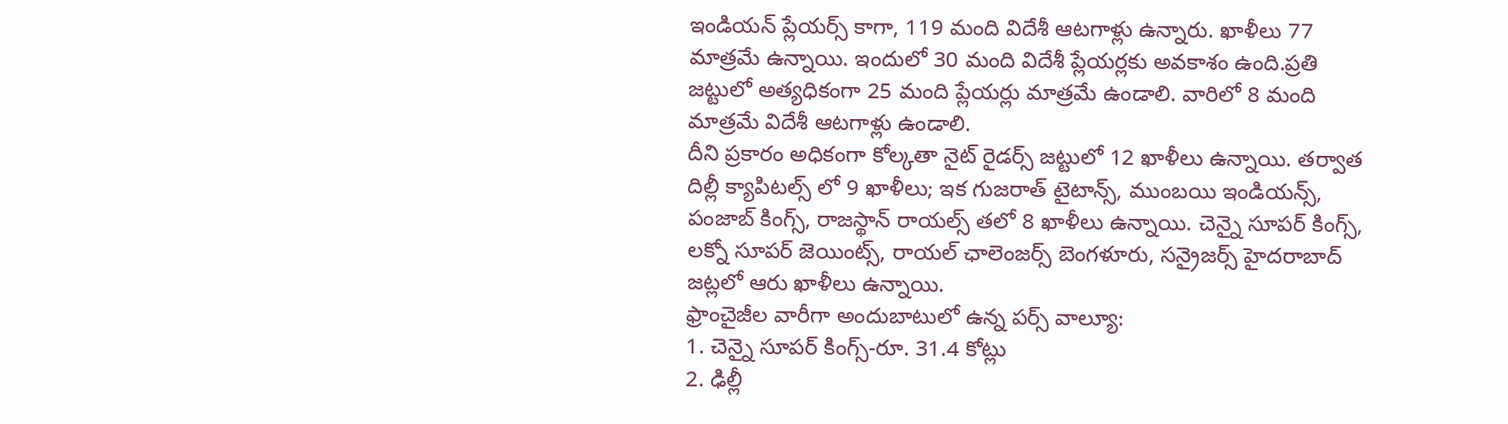ఇండియన్ ప్లేయర్స్ కాగా, 119 మంది విదేశీ ఆటగాళ్లు ఉన్నారు. ఖాళీలు 77 మాత్రమే ఉన్నాయి. ఇందులో 30 మంది విదేశీ ప్లేయర్లకు అవకాశం ఉంది.ప్రతి జట్టులో అత్యధికంగా 25 మంది ప్లేయర్లు మాత్రమే ఉండాలి. వారిలో 8 మంది మాత్రమే విదేశీ ఆటగాళ్లు ఉండాలి.
దీని ప్రకారం అధికంగా కోల్కతా నైట్ రైడర్స్ జట్టులో 12 ఖాళీలు ఉన్నాయి. తర్వాత దిల్లీ క్యాపిటల్స్ లో 9 ఖాళీలు; ఇక గుజరాత్ టైటాన్స్, ముంబయి ఇండియన్స్, పంజాబ్ కింగ్స్, రాజస్థాన్ రాయల్స్ తలో 8 ఖాళీలు ఉన్నాయి. చెన్నై సూపర్ కింగ్స్, లక్నో సూపర్ జెయింట్స్, రాయల్ ఛాలెంజర్స్ బెంగళూరు, సన్రైజర్స్ హైదరాబాద్ జట్లలో ఆరు ఖాళీలు ఉన్నాయి.
ఫ్రాంచైజీల వారీగా అందుబాటులో ఉన్న పర్స్ వాల్యూ:
1. చెన్నై సూపర్ కింగ్స్-రూ. 31.4 కోట్లు
2. ఢిల్లీ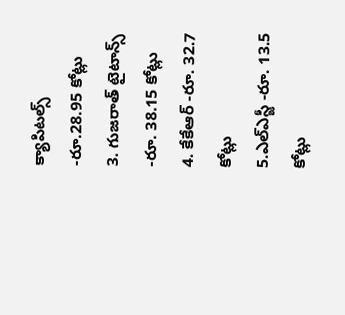క్యాపిటల్స్ -రూ.28.95 కోట్లు
3. గుజరాత్ టైటాన్స్ -రూ. 38.15 కోట్లు
4. కేకేఆర్ -రూ. 32.7 కోట్లు
5.ఎల్ఎస్జీ -రూ. 13.5 కోట్లు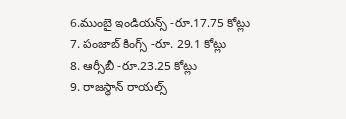6.ముంబై ఇండియన్స్ -రూ.17.75 కోట్లు
7. పంజాబ్ కింగ్స్ -రూ. 29.1 కోట్లు
8. ఆర్సీబీ -రూ.23.25 కోట్లు
9. రాజస్థాన్ రాయల్స్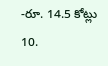-రూ. 14.5 కోట్లు
10.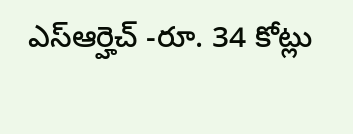ఎస్ఆర్హెచ్ -రూ. 34 కోట్లు